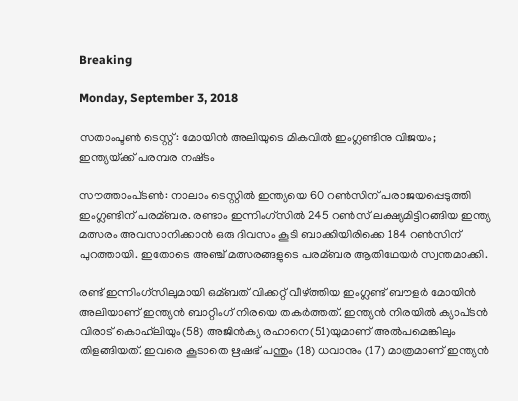Breaking

Monday, September 3, 2018

സതാംപ്ടൺ ടെസ്റ്റ്‌: മോയിന്‍ അലിയുടെ മികവില്‍ ഇംഗ്ലണ്ടിനു വിജയം; ഇന്ത്യയ്‌ക്ക് പരമ്പര നഷ്‌ടം

സൗത്താംപ്‌ടണ്‍: നാലാം ടെസ്റ്റില്‍ ഇന്ത്യയെ 60 റണ്‍സിന് പരാജയപ്പെടുത്തി ഇംഗ്ലണ്ടിന് പരമ്ബര. രണ്ടാം ഇന്നിംഗ്സില്‍ 245 റണ്‍സ് ലക്ഷ്യമിട്ടിറങ്ങിയ ഇന്ത്യ മത്സരം അവസാനിക്കാന്‍ ഒരു ദിവസം കൂടി ബാക്കിയിരിക്കെ 184 റണ്‍സിന് പുറത്തായി. ഇതോടെ അഞ്ച് മത്സരങ്ങളുടെ പരമ്ബര ആതിഥേയര്‍ സ്വന്തമാക്കി.

രണ്ട് ഇന്നിംഗ്‌സിലുമായി ഒമ്ബത് വിക്കറ്റ് വീഴ്‌ത്തിയ ഇംഗ്ലണ്ട് ബൗളര്‍ മോയിന്‍ അലിയാണ് ഇന്ത്യന്‍ ബാറ്റിംഗ് നിരയെ തകര്‍ത്തത്. ഇന്ത്യന്‍ നിരയില്‍ ക്യാപ്‌ടന്‍ വിരാട് കൊഹ്‌ലിയും(58) അജിന്‍ക്യ രഹാനെ(51)യുമാണ് അല്‍പമെങ്കിലും തിളങ്ങിയത്. ഇവരെ കൂടാതെ ഋഷഭ് പന്തും (18) ധവാനും (17) മാത്രമാണ് ഇന്ത്യന്‍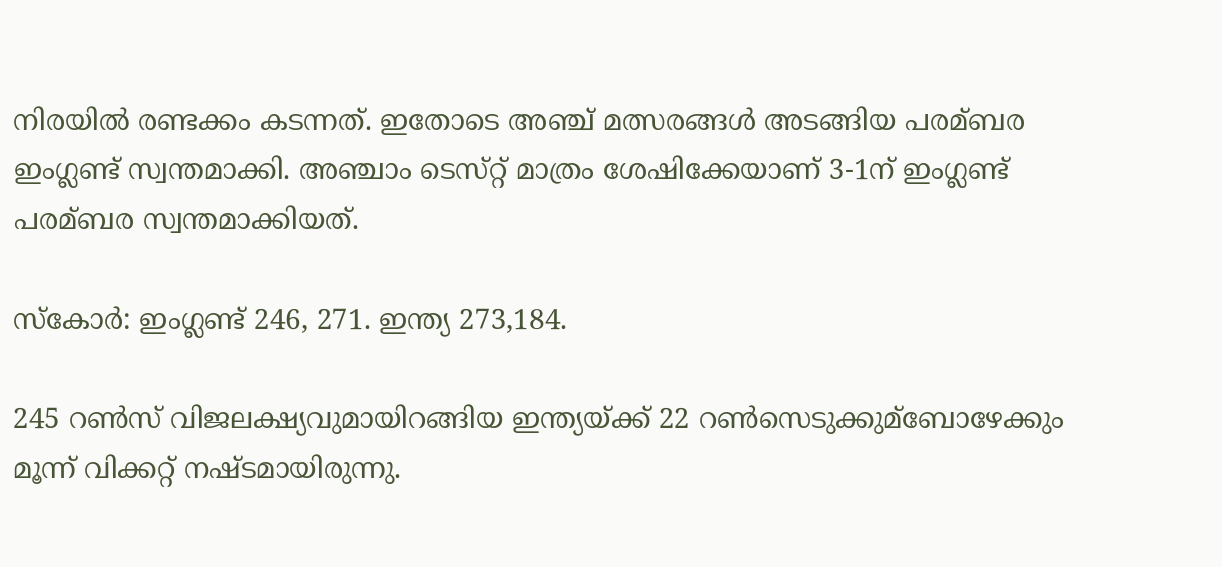നിരയില്‍ രണ്ടക്കം കടന്നത്. ഇതോടെ അഞ്ച് മത്സരങ്ങള്‍ അടങ്ങിയ പരമ്ബര ഇംഗ്ലണ്ട് സ്വന്തമാക്കി. അഞ്ചാം ടെസ്‌റ്റ് മാത്രം ശേഷിക്കേയാണ് 3-1ന് ഇംഗ്ലണ്ട് പരമ്ബര സ്വന്തമാക്കിയത്.

സ്കോര്‍: ഇംഗ്ലണ്ട് 246, 271. ഇന്ത്യ 273,184.

245 റണ്‍സ് വിജലക്ഷ്യവുമായിറങ്ങിയ ഇന്ത്യയ്ക്ക് 22 റണ്‍സെടുക്കുമ്ബോഴേക്കും മൂന്ന് വിക്കറ്റ് നഷ്ടമായിരുന്നു.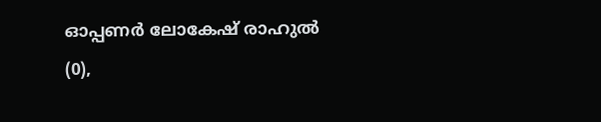ഓപ്പണര്‍ ലോകേഷ് രാഹുല്‍ (0),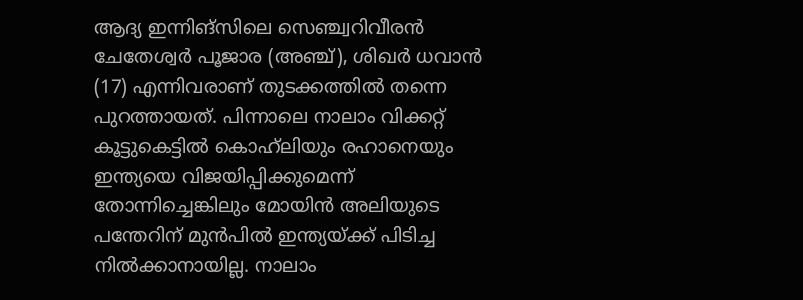ആദ്യ ഇന്നിങ്സിലെ സെ‍ഞ്ച്വറിവീരന്‍ ചേതേശ്വര്‍ പൂജാര (അഞ്ച്), ശിഖര്‍ ധവാന്‍‌ (17) എന്നിവരാണ് തുടക്കത്തില്‍ തന്നെ പുറത്തായത്. പിന്നാലെ നാലാം വിക്കറ്റ് കൂട്ടുകെട്ടില്‍ കൊഹ്‌ലിയും രഹാനെയും ഇന്ത്യയെ വിജയിപ്പിക്കുമെന്ന് തോന്നിച്ചെങ്കിലും മോയിന്‍ അലിയുടെ പന്തേറിന് മുന്‍പില്‍ ഇന്ത്യയ്ക്ക് പിടിച്ച നില്‍ക്കാനായില്ല. നാലാം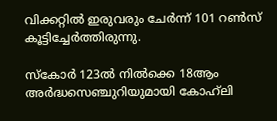വിക്കറ്റില്‍ ഇരുവരും ചേര്‍ന്ന് 101 റണ്‍സ് കൂട്ടിച്ചേര്‍ത്തിരുന്നു.

സ്കോര്‍ 123ല്‍ നില്‍ക്കെ 18ആം അര്‍ദ്ധസെഞ്ചുറിയുമായി കോഹ്‍ലി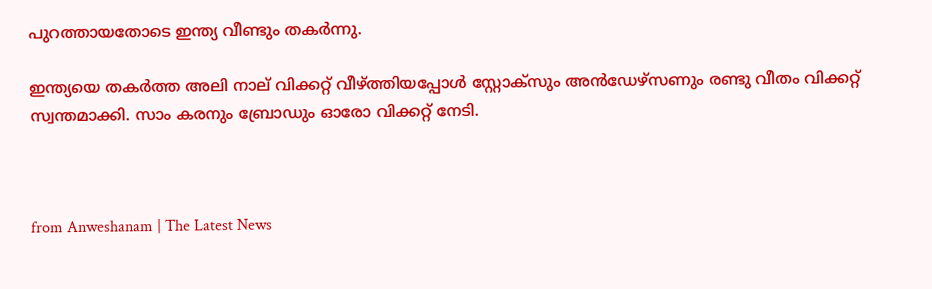പുറത്തായതോടെ ഇന്ത്യ വീണ്ടും തകര്‍ന്നു.

ഇന്ത്യയെ തകര്‍ത്ത അലി നാല് വിക്കറ്റ് വീഴ്ത്തിയപ്പോള്‍ സ്റ്റോക്സും അന്‍ഡേഴ്സണും രണ്ടു വീതം വിക്കറ്റ് സ്വന്തമാക്കി. സാം കരനും ബ്രോഡും ഓരോ വിക്കറ്റ് നേടി.



from Anweshanam | The Latest News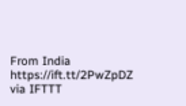From India https://ift.tt/2PwZpDZ
via IFTTT